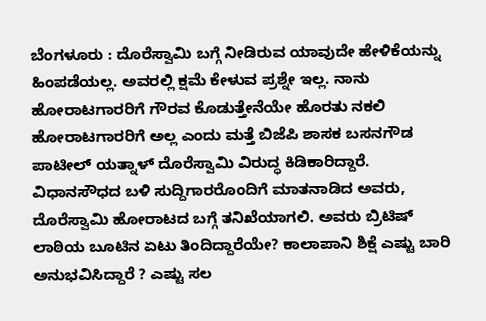ಬೆಂಗಳೂರು : ದೊರೆಸ್ವಾಮಿ ಬಗ್ಗೆ ನೀಡಿರುವ ಯಾವುದೇ ಹೇಳಿಕೆಯನ್ನು ಹಿಂಪಡೆಯಲ್ಲ. ಅವರಲ್ಲಿ ಕ್ಷಮೆ ಕೇಳುವ ಪ್ರಶ್ನೇ ಇಲ್ಲ. ನಾನು ಹೋರಾಟಗಾರರಿಗೆ ಗೌರವ ಕೊಡುತ್ತೇನೆಯೇ ಹೊರತು ನಕಲಿ ಹೋರಾಟಗಾರರಿಗೆ ಅಲ್ಲ ಎಂದು ಮತ್ತೆ ಬಿಜೆಪಿ ಶಾಸಕ ಬಸನಗೌಡ ಪಾಟೀಲ್ ಯತ್ನಾಳ್ ದೊರೆಸ್ವಾಮಿ ವಿರುದ್ಧ ಕಿಡಿಕಾರಿದ್ದಾರೆ. ವಿಧಾನಸೌಧದ ಬಳಿ ಸುದ್ದಿಗಾರರೊಂದಿಗೆ ಮಾತನಾಡಿದ ಅವರು, ದೊರೆಸ್ವಾಮಿ ಹೋರಾಟದ ಬಗ್ಗೆ ತನಿಖೆಯಾಗಲಿ. ಅವರು ಬ್ರಿಟಿಷ್ ಲಾಠಿಯ ಬೂಟಿನ ಏಟು ತಿಂದಿದ್ದಾರೆಯೇ? ಕಾಲಾಪಾನಿ ಶಿಕ್ಷೆ ಎಷ್ಟು ಬಾರಿ ಅನುಭವಿಸಿದ್ದಾರೆ ? ಎಷ್ಟು ಸಲ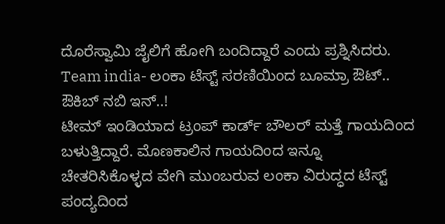ದೊರೆಸ್ವಾಮಿ ಜೈಲಿಗೆ ಹೋಗಿ ಬಂದಿದ್ದಾರೆ ಎಂದು ಪ್ರಶ್ನಿಸಿದರು.
Team india- ಲಂಕಾ ಟೆಸ್ಟ್ ಸರಣಿಯಿಂದ ಬೂಮ್ರಾ ಔಟ್.. ಔಕಿಬ್ ನಬಿ ಇನ್..!
ಟೀಮ್ ಇಂಡಿಯಾದ ಟ್ರಂಪ್ ಕಾರ್ಡ್ ಬೌಲರ್ ಮತ್ತೆ ಗಾಯದಿಂದ ಬಳುತ್ತಿದ್ದಾರೆ. ಮೊಣಕಾಲಿನ ಗಾಯದಿಂದ ಇನ್ನೂ ಚೇತರಿಸಿಕೊಳ್ಳದ ವೇಗಿ ಮುಂಬರುವ ಲಂಕಾ ವಿರುದ್ಧದ ಟೆಸ್ಟ್ ಪಂದ್ಯದಿಂದ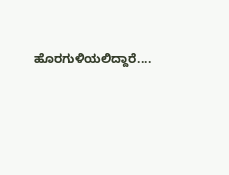ಹೊರಗುಳಿಯಲಿದ್ದಾರೆ....